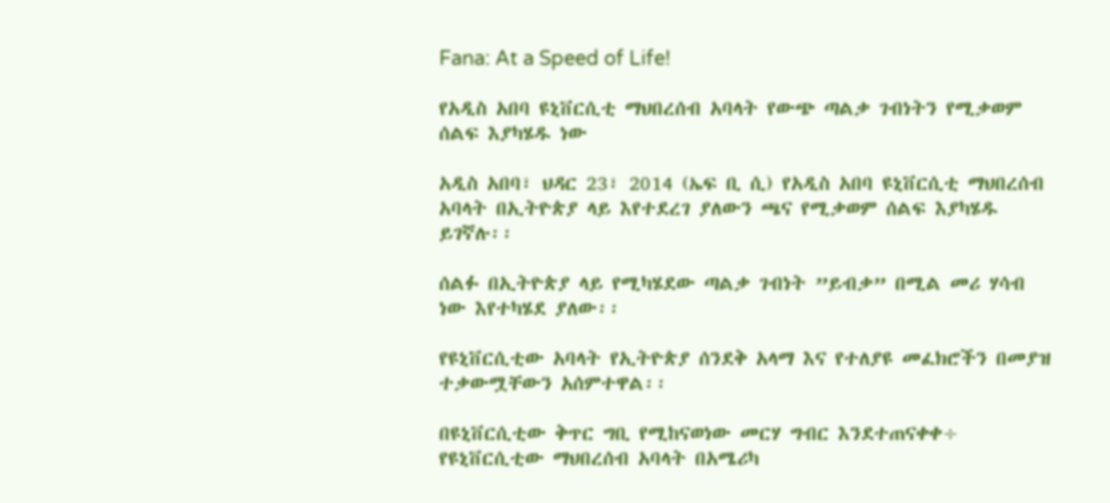Fana: At a Speed of Life!

የአዲስ አበባ ዩኒቨርሲቲ ማህበረሰብ አባላት የውጭ ጣልቃ ገብነትን የሚቃወም ሰልፍ እያካሄዱ ነው

አዲስ አበባ፣ ህዳር 23፣ 2014 (ኤፍ ቢ ሲ) የአዲስ አበባ ዩኒቨርሲቲ ማህበረሰብ አባላት በኢትዮጵያ ላይ እየተደረገ ያለውን ጫና የሚቃወም ሰልፍ እያካሄዱ ይገኛሉ፡፡

ሰልፉ በኢትዮጵያ ላይ የሚካሄደው ጣልቃ ገብነት ”ይብቃ” በሚል መሪ ሃሳብ ነው እየተካሄደ ያለው፡፡

የዩኒቨርሲቲው አባላት የኢትዮጵያ ሰንደቅ አላማ እና የተለያዩ መፈክሮችን በመያዝ ተቃውሟቸውን አሰምተዋል፡፡

በዩኒቨርሲቲው ቅጥር ግቢ የሚከናወነው መርሃ ግብር እንደተጠናቀቀ÷ የዩኒቨርሲቲው ማህበረሰብ አባላት በአሜሪካ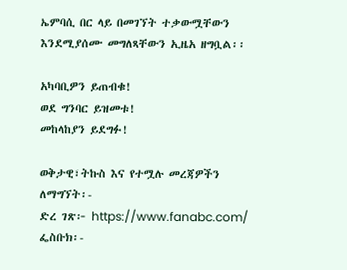ኤምባሲ በር ላይ በመገኘት ተቃውሟቸውን እንደሚያሰሙ መግለጻቸውን ኢዜአ ዘግቧል፡፡

አካባቢዎን ይጠብቁ!
ወደ ግንባር ይዝመቱ!
መከላከያን ይደግፉ!

ወቅታዊ፣ትኩስ እና የተሟሉ መረጃዎችን ለማግኘት፡-
ድረ ገጽ፦ https://www.fanabc.com/
ፌስቡክ፡-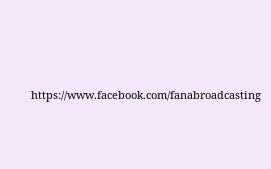https://www.facebook.com/fanabroadcasting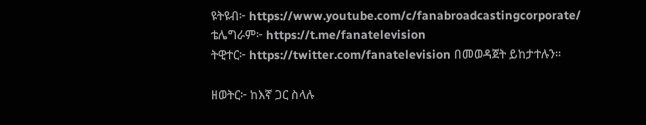ዩትዩብ፦ https://www.youtube.com/c/fanabroadcastingcorporate/
ቴሌግራም፦ https://t.me/fanatelevision
ትዊተር፦ https://twitter.com/fanatelevision በመወዳጀት ይከታተሉን፡፡

ዘወትር፦ ከእኛ ጋር ስላሉ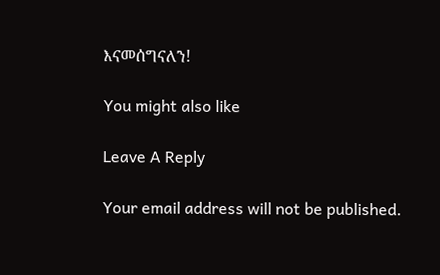እናመሰግናለን!

You might also like

Leave A Reply

Your email address will not be published.